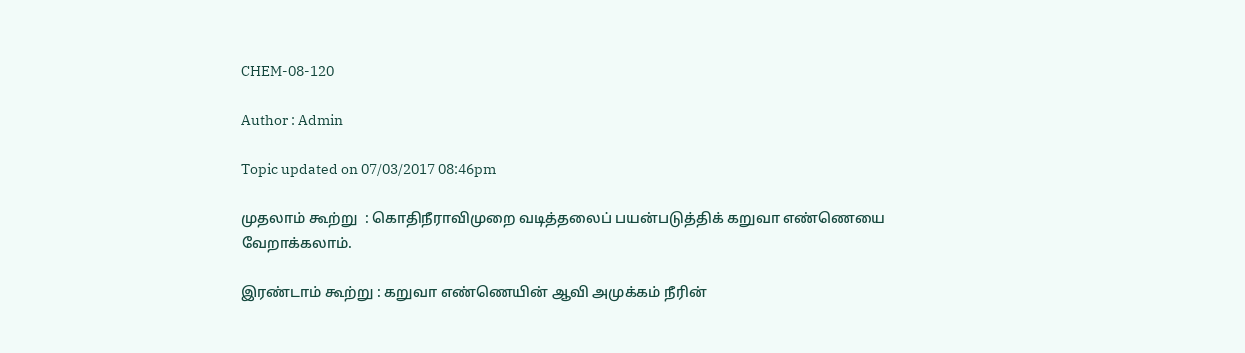CHEM-08-120

Author : Admin

Topic updated on 07/03/2017 08:46pm

முதலாம் கூற்று  : கொதிநீராவிமுறை வடித்தலைப் பயன்படுத்திக் கறுவா எண்ணெயை வேறாக்கலாம்.

இரண்டாம் கூற்று : கறுவா எண்ணெயின் ஆவி அமுக்கம் நீரின்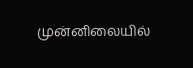முன்னிலையில்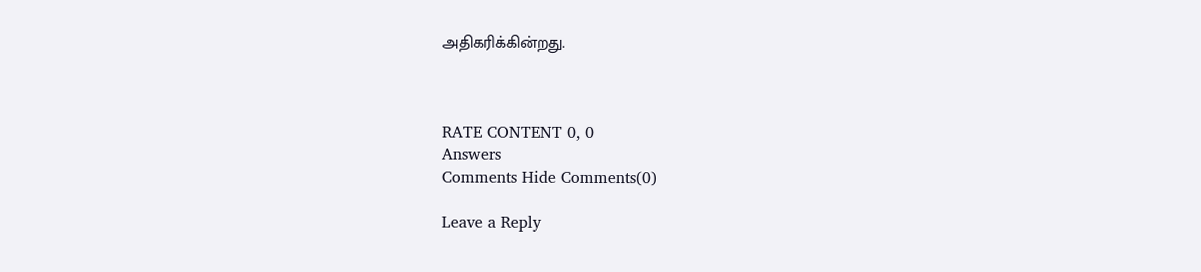அதிகரிக்கின்றது.



RATE CONTENT 0, 0
Answers
Comments Hide Comments(0)

Leave a Reply